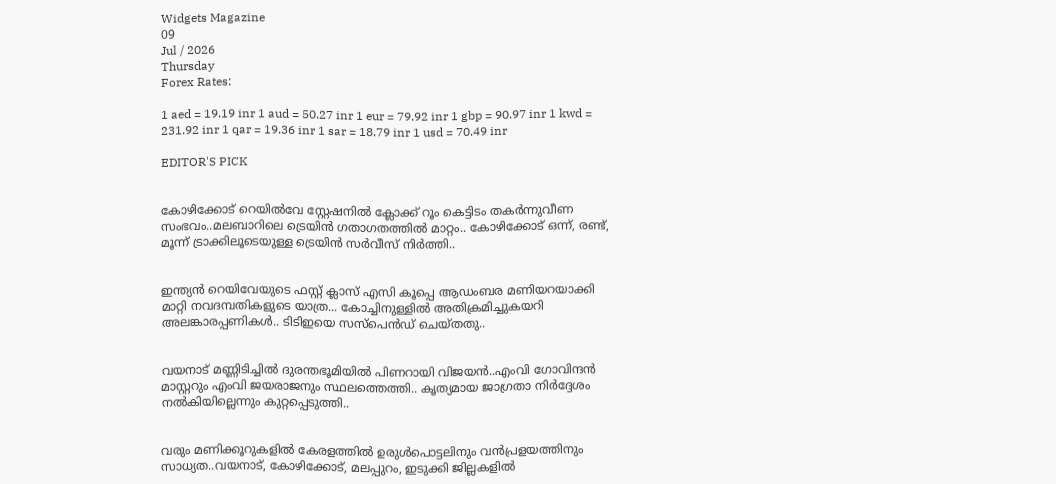Widgets Magazine
09
Jul / 2026
Thursday
Forex Rates:

1 aed = 19.19 inr 1 aud = 50.27 inr 1 eur = 79.92 inr 1 gbp = 90.97 inr 1 kwd = 231.92 inr 1 qar = 19.36 inr 1 sar = 18.79 inr 1 usd = 70.49 inr

EDITOR'S PICK


കോഴിക്കോട് റെയിൽവേ സ്റ്റേഷനിൽ ക്ലോക്ക് റൂം കെട്ടിടം തകർന്നുവീണ സംഭവം..മലബാറിലെ ട്രെയിൻ ഗതാഗതത്തിൽ മാറ്റം.. കോഴിക്കോട് ഒന്ന്, രണ്ട്, മൂന്ന് ട്രാക്കിലൂടെയുള്ള ട്രെയിൻ സർവീസ് നിർത്തി..


ഇന്ത്യന്‍ റെയിവേയുടെ ഫസ്റ്റ് ക്ലാസ് എസി കൂപ്പെ ആഡംബര മണിയറയാക്കി മാറ്റി നവദമ്പതികളുടെ യാത്ര... കോച്ചിനുള്ളില്‍ അതിക്രമിച്ചുകയറി അലങ്കാരപ്പണികള്‍.. ടിടിഇയെ സസ്പെന്‍ഡ് ചെയ്തതു..


വയനാട് മണ്ണിടിച്ചിൽ ദുരന്തഭൂമിയിൽ പിണറായി വിജയൻ..എംവി ഗോവിന്ദൻ മാസ്റ്ററും എംവി ജയരാജനും സ്ഥലത്തെത്തി.. കൃത്യമായ ജാഗ്രതാ നിർദ്ദേശം നൽകിയില്ലെന്നും കുറ്റപ്പെടുത്തി..


വരും മണിക്കൂറുകളില്‍ കേരളത്തില്‍ ഉരുള്‍പൊട്ടലിനും വന്‍പ്രളയത്തിനും സാധ്യത..വയനാട്, കോഴിക്കോട്, മലപ്പുറം, ഇടുക്കി ജില്ലകളില്‍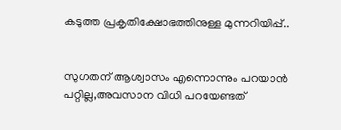കടുത്ത പ്രകൃതിക്ഷോഭത്തിനുള്ള മുന്നറിയിപ്പ്..


സുഗതന് ആശ്വാസം എന്നൊന്നും പറയാൻ പറ്റില്ല,അവസാന വിധി പറയേണ്ടത്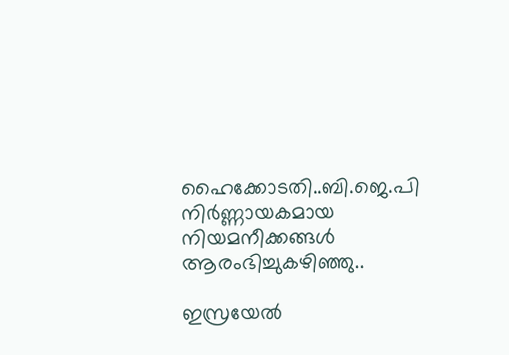ഹൈക്കോടതി..ബി.ജെ.പി നിര്‍ണ്ണായകമായ നിയമനീക്കങ്ങള്‍ ആരംഭിച്ചുകഴിഞ്ഞു..

ഇസ്രയേല്‍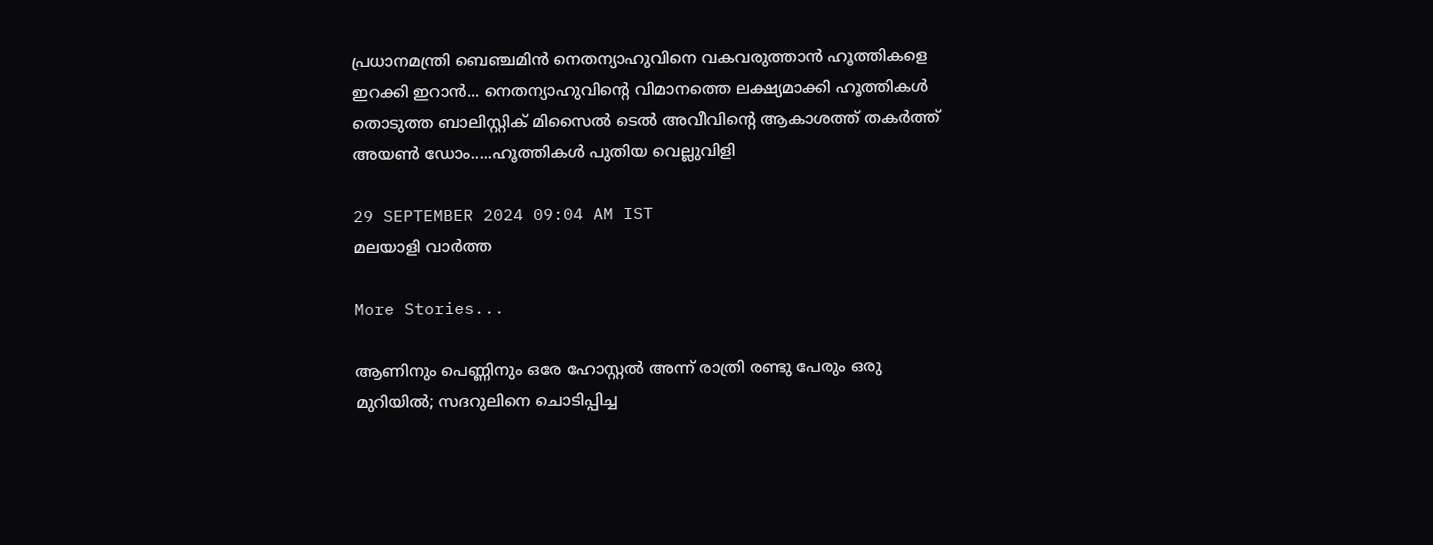പ്രധാനമന്ത്രി ബെഞ്ചമിന്‍ നെതന്യാഹുവിനെ വകവരുത്താന്‍ ഹൂത്തികളെ ഇറക്കി ഇറാൻ... നെതന്യാഹുവിന്റെ വിമാനത്തെ ലക്ഷ്യമാക്കി ഹൂത്തികള്‍ തൊടുത്ത ബാലിസ്റ്റിക് മിസൈല്‍ ടെല്‍ അവീവിന്റെ ആകാശത്ത് തകര്‍ത്ത് അയണ്‍ ഡോം.....ഹൂത്തികള്‍ പുതിയ വെല്ലുവിളി

29 SEPTEMBER 2024 09:04 AM IST
മലയാളി വാര്‍ത്ത

More Stories...

ആണിനും പെണ്ണിനും ഒരേ ഹോസ്റ്റൽ അന്ന് രാത്രി രണ്ടു പേരും ഒരു മുറിയിൽ; സദറുലിനെ ചൊടിപ്പിച്ച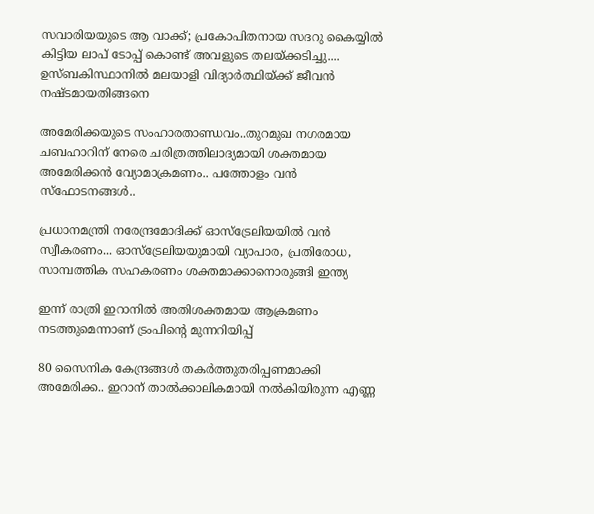സവാരിയയുടെ ആ വാക്ക്; പ്രകോപിതനായ സദറു കൈയ്യിൽ കിട്ടിയ ലാപ് ടോപ്പ് കൊണ്ട് അവളുടെ തലയ്ക്കടിച്ചു.... ഉസ്ബകിസ്ഥാനിൽ മലയാളി വിദ്യാർത്ഥിയ്ക്ക് ജീവൻ നഷ്ടമായതിങ്ങനെ

അമേരിക്കയുടെ സംഹാരതാണ്ഡവം..തുറമുഖ നഗരമായ ചബഹാറിന് നേരെ ചരിത്രത്തിലാദ്യമായി ശക്തമായ അമേരിക്കന്‍ വ്യോമാക്രമണം.. പത്തോളം വന്‍ സ്‌ഫോടനങ്ങൾ..

പ്രധാനമന്ത്രി നരേന്ദ്രമോദിക്ക് ഓസ്ട്രേലിയയിൽ വൻ സ്വീകരണം... ഓസ്ട്രേലിയയുമായി വ്യാപാര, പ്രതിരോധ, സാമ്പത്തിക സഹകരണം ശക്തമാക്കാനൊരുങ്ങി ഇന്ത്യ

ഇന്ന് രാത്രി ഇറാനില്‍ അതിശക്തമായ ആക്രമണം നടത്തുമെന്നാണ് ട്രംപിന്റെ മുന്നറിയിപ്പ്

80 സൈനിക കേന്ദ്രങ്ങള്‍ തകര്‍ത്തുതരിപ്പണമാക്കി അമേരിക്ക.. ഇറാന് താല്‍ക്കാലികമായി നല്‍കിയിരുന്ന എണ്ണ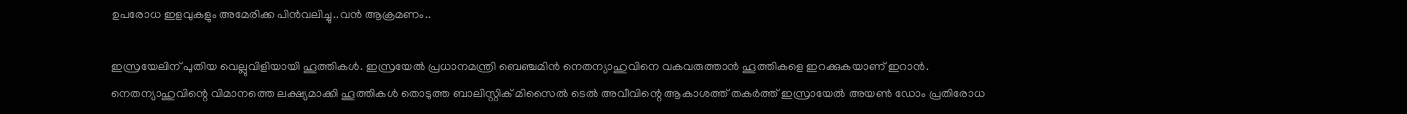ഉപരോധ ഇളവുകളും അമേരിക്ക പിന്‍വലിച്ചു..വൻ ആക്രമണം..

ഇസ്രയേലിന് പുതിയ വെല്ലുവിളിയായി ഹൂത്തികള്‍. ഇസ്രയേല്‍ പ്രധാനമന്ത്രി ബെഞ്ചമിന്‍ നെതന്യാഹുവിനെ വകവരുത്താന്‍ ഹൂത്തികളെ ഇറക്കുകയാണ് ഇറാന്‍. നെതന്യാഹുവിന്റെ വിമാനത്തെ ലക്ഷ്യമാക്കി ഹൂത്തികള്‍ തൊടുത്ത ബാലിസ്റ്റിക് മിസൈല്‍ ടെല്‍ അവീവിന്റെ ആകാശത്ത് തകര്‍ത്ത് ഇസ്രായേല്‍ അയണ്‍ ഡോം പ്രതിരോധ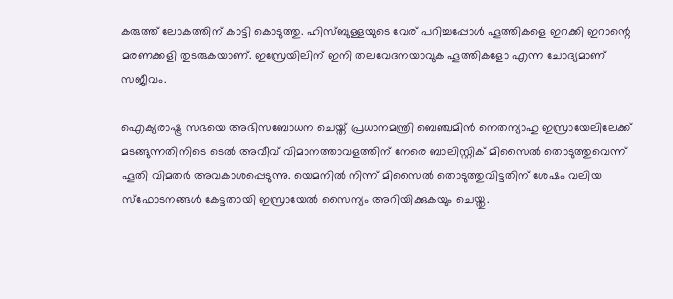കരുത്ത് ലോകത്തിന് കാട്ടി കൊടുത്തു. ഹിസ്ബുള്ളയുടെ വേര് പറിച്ചപ്പോള്‍ ഹൂത്തികളെ ഇറക്കി ഇറാന്റെ മരണക്കളി തുടരുകയാണ്. ഇസ്രേയിലിന് ഇനി തലവേദനയാവുക ഹൂത്തികളോ എന്ന ചോദ്യമാണ് സജീവം.

ഐക്യരാഷ്ട്ര സഭയെ അഭിസബോധന ചെയ്ത് പ്രധാനമന്ത്രി ബെഞ്ചമിന്‍ നെതന്യാഹു ഇസ്രായേലിലേക്ക് മടങ്ങുന്നതിനിടെ ടെല്‍ അവീവ് വിമാനത്താവളത്തിന് നേരെ ബാലിസ്റ്റിക് മിസൈല്‍ തൊടുത്തുവെന്ന് ഹൂതി വിമതര്‍ അവകാശപ്പെടുന്നു. യെമനില്‍ നിന്ന് മിസൈല്‍ തൊടുത്തുവിട്ടതിന് ശേഷം വലിയ സ്‌ഫോടനങ്ങള്‍ കേട്ടതായി ഇസ്രായേല്‍ സൈന്യം അറിയിക്കുകയും ചെയ്തു.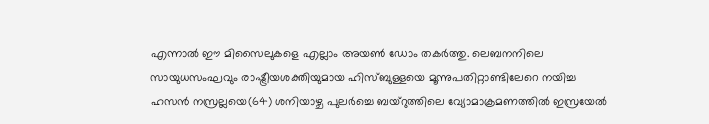എന്നാല്‍ ഈ മിസൈലുകളെ എല്ലാം അയണ്‍ ഡോം തകര്‍ത്തു. ലെബനനിലെ സായുധസംഘവും രാഷ്ട്രീയശക്തിയുമായ ഹിസ്ബുള്ളയെ മൂന്നുപതിറ്റാണ്ടിലേറെ നയിച്ച ഹസന്‍ നസ്രല്ലയെ(64) ശനിയാഴ്ച പുലര്‍ച്ചെ ബയ്‌റുത്തിലെ വ്യോമാക്രമണത്തില്‍ ഇസ്രയേല്‍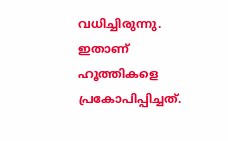വധിച്ചിരുന്നു. ഇതാണ് ഹൂത്തികളെ പ്രകോപിപ്പിച്ചത്.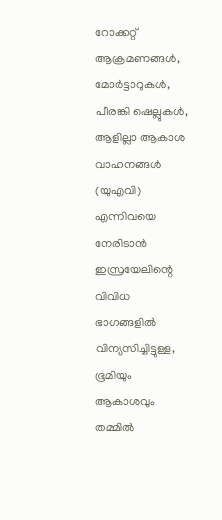റോക്കറ്റ് ആക്രമണങ്ങള്‍, മോര്‍ട്ടാറുകള്‍, പീരങ്കി ഷെല്ലുകള്‍, ആളില്ലാ ആകാശ വാഹനങ്ങള്‍ (യുഎവി) എന്നിവയെ നേരിടാന്‍ ഇസ്രയേലിന്റെ വിവിധ ഭാഗങ്ങളില്‍ വിന്യസിച്ചിട്ടുള്ള, ഭൂമിയും ആകാശവും തമ്മില്‍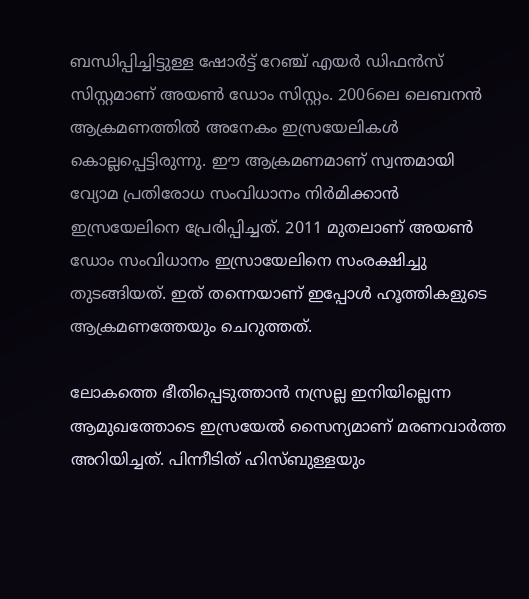ബന്ധിപ്പിച്ചിട്ടുള്ള ഷോര്‍ട്ട് റേഞ്ച് എയര്‍ ഡിഫന്‍സ് സിസ്റ്റമാണ് അയണ്‍ ഡോം സിസ്റ്റം. 2006ലെ ലെബനന്‍ ആക്രമണത്തില്‍ അനേകം ഇസ്രയേലികള്‍ കൊല്ലപ്പെട്ടിരുന്നു. ഈ ആക്രമണമാണ് സ്വന്തമായി വ്യോമ പ്രതിരോധ സംവിധാനം നിര്‍മിക്കാന്‍ ഇസ്രയേലിനെ പ്രേരിപ്പിച്ചത്. 2011 മുതലാണ് അയണ്‍ ഡോം സംവിധാനം ഇസ്രായേലിനെ സംരക്ഷിച്ചു തുടങ്ങിയത്. ഇത് തന്നെയാണ് ഇപ്പോള്‍ ഹൂത്തികളുടെ ആക്രമണത്തേയും ചെറുത്തത്.

ലോകത്തെ ഭീതിപ്പെടുത്താന്‍ നസ്രല്ല ഇനിയില്ലെന്ന ആമുഖത്തോടെ ഇസ്രയേല്‍ സൈന്യമാണ് മരണവാര്‍ത്ത അറിയിച്ചത്. പിന്നീടിത് ഹിസ്ബുള്ളയും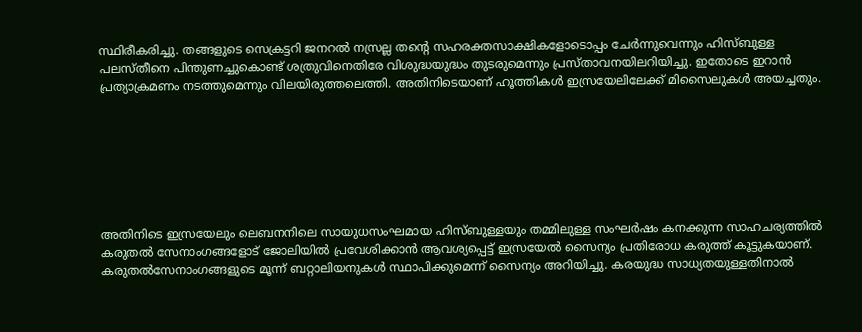സ്ഥിരീകരിച്ചു. തങ്ങളുടെ സെക്രട്ടറി ജനറല്‍ നസ്രല്ല തന്റെ സഹരക്തസാക്ഷികളോടൊപ്പം ചേര്‍ന്നുവെന്നും ഹിസ്ബുള്ള പലസ്തീനെ പിന്തുണച്ചുകൊണ്ട് ശത്രുവിനെതിരേ വിശുദ്ധയുദ്ധം തുടരുമെന്നും പ്രസ്താവനയിലറിയിച്ചു. ഇതോടെ ഇറാന്‍ പ്രത്യാക്രമണം നടത്തുമെന്നും വിലയിരുത്തലെത്തി. അതിനിടെയാണ് ഹൂത്തികള്‍ ഇസ്രയേലിലേക്ക് മിസൈലുകള്‍ അയച്ചതും.







അതിനിടെ ഇസ്രയേലും ലെബനനിലെ സായുധസംഘമായ ഹിസ്ബുള്ളയും തമ്മിലുള്ള സംഘര്‍ഷം കനക്കുന്ന സാഹചര്യത്തില്‍ കരുതല്‍ സേനാംഗങ്ങളോട് ജോലിയില്‍ പ്രവേശിക്കാന്‍ ആവശ്യപ്പെട്ട് ഇസ്രയേല്‍ സൈന്യം പ്രതിരോധ കരുത്ത് കൂട്ടുകയാണ്. കരുതല്‍സേനാംഗങ്ങളുടെ മൂന്ന് ബറ്റാലിയനുകള്‍ സ്ഥാപിക്കുമെന്ന് സൈന്യം അറിയിച്ചു. കരയുദ്ധ സാധ്യതയുള്ളതിനാല്‍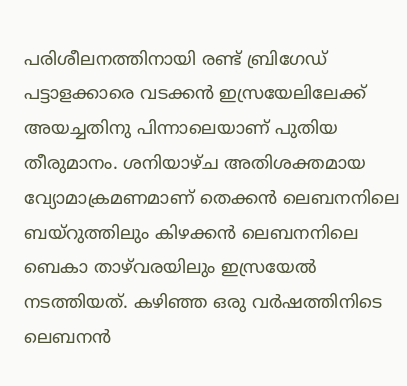പരിശീലനത്തിനായി രണ്ട് ബ്രിഗേഡ് പട്ടാളക്കാരെ വടക്കന്‍ ഇസ്രയേലിലേക്ക് അയച്ചതിനു പിന്നാലെയാണ് പുതിയ തീരുമാനം. ശനിയാഴ്ച അതിശക്തമായ വ്യോമാക്രമണമാണ് തെക്കന്‍ ലെബനനിലെ ബയ്‌റുത്തിലും കിഴക്കന്‍ ലെബനനിലെ ബെകാ താഴ്‌വരയിലും ഇസ്രയേല്‍ നടത്തിയത്. കഴിഞ്ഞ ഒരു വര്‍ഷത്തിനിടെ ലെബനന്‍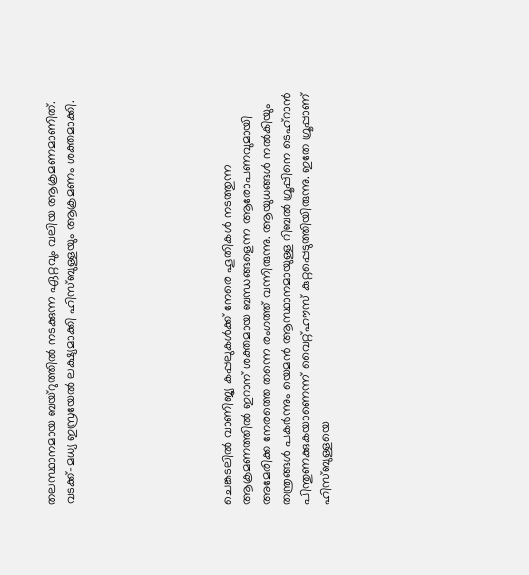തലസ്ഥാനമായ ബയ്‌റുത്തില്‍ നടക്കുന്ന ഏറ്റവും വലിയ ആക്രമണമാണിത്. വടക്ക്-മധ്യ ഇസ്രയേല്‍ ലക്ഷ്യമാക്കി ഹിസ്ബുള്ളയും ആക്രമണം ശക്തമാക്കി.







ചെങ്കടലില്‍ വാണിജ്യ കപ്പലുകള്‍ക്ക് നേരെ ഹൂതികള്‍ നടത്തുന്ന ആക്രമണത്തില്‍ ഇറാന് ശക്തമായ ബന്ധങ്ങളെന്ന ആരോപണവുമായി അമേരിക്ക നേരത്തെ തന്നെ രംഗത്ത് വന്നിരുന്നു. ആയുധങ്ങള്‍ നല്‍കിയും തന്ത്രങ്ങള്‍ പകര്‍ന്നും യെമന്‍ ആസ്ഥാനമായുള്ള റിബല്‍ ഗ്രൂപ്പിനെ ടെഹ്‌റാന്‍ പിന്തുണക്കുകയാണെന്ന് വൈറ്റ്ഹൗസ് കുറ്റപ്പെടുത്തിയിരുന്നു. ഇതേ ഗ്രൂപ്പാണ് ഹിസ്ബുള്ളയെ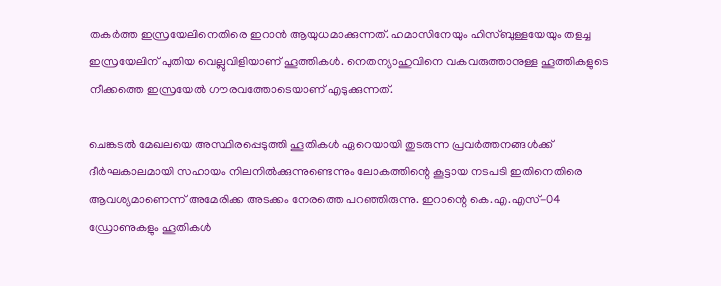തകര്‍ത്ത ഇസ്രയേലിനെതിരെ ഇറാന്‍ ആയുധമാക്കുന്നത്. ഹമാസിനേയും ഹിസ്ബുള്ളയേയും തളച്ച ഇസ്രയേലിന് പുതിയ വെല്ലുവിളിയാണ് ഹൂത്തികള്‍. നെതന്യാഹുവിനെ വകവരുത്താനുള്ള ഹൂത്തികളുടെ നീക്കത്തെ ഇസ്രയേല്‍ ഗൗരവത്തോടെയാണ് എടുക്കുന്നത്.

ചെങ്കടല്‍ മേഖലയെ അസ്ഥിരപ്പെടുത്തി ഹൂതികള്‍ ഏറെയായി തുടരുന്ന പ്രവര്‍ത്തനങ്ങള്‍ക്ക് ദീര്‍ഘകാലമായി സഹായം നിലനില്‍ക്കുന്നുണ്ടെന്നും ലോകത്തിന്റെ കൂട്ടായ നടപടി ഇതിനെതിരെ ആവശ്യമാണെന്ന് അമേരിക്ക അടക്കം നേരത്തെ പറഞ്ഞിരുന്നു. ഇറാന്റെ കെ.എ.എസ്-04 ഡ്രോണുകളും ഹൂതികള്‍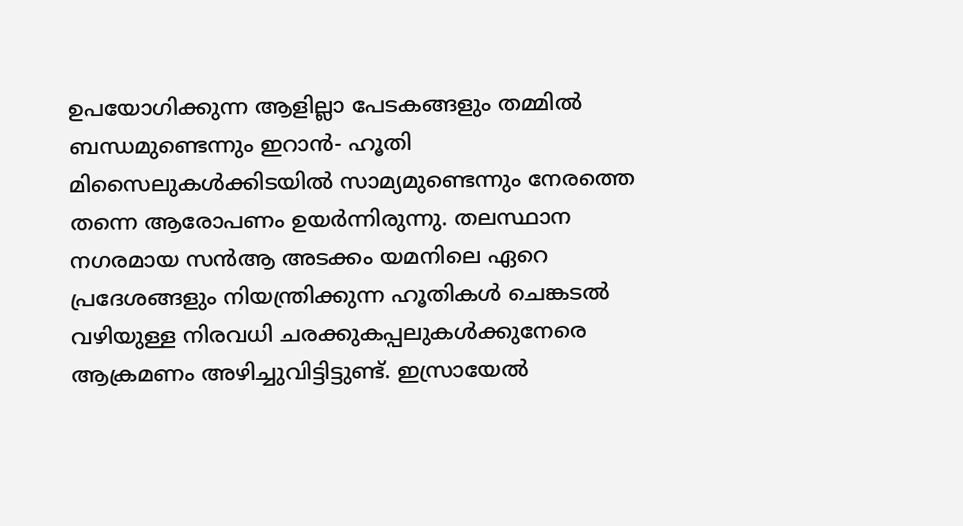ഉപയോഗിക്കുന്ന ആളില്ലാ പേടകങ്ങളും തമ്മില്‍ ബന്ധമുണ്ടെന്നും ഇറാന്‍- ഹൂതി മിസൈലുകള്‍ക്കിടയില്‍ സാമ്യമുണ്ടെന്നും നേരത്തെ തന്നെ ആരോപണം ഉയര്‍ന്നിരുന്നു. തലസ്ഥാന നഗരമായ സന്‍ആ അടക്കം യമനിലെ ഏറെ പ്രദേശങ്ങളും നിയന്ത്രിക്കുന്ന ഹൂതികള്‍ ചെങ്കടല്‍ വഴിയുള്ള നിരവധി ചരക്കുകപ്പലുകള്‍ക്കുനേരെ ആക്രമണം അഴിച്ചുവിട്ടിട്ടുണ്ട്. ഇസ്രായേല്‍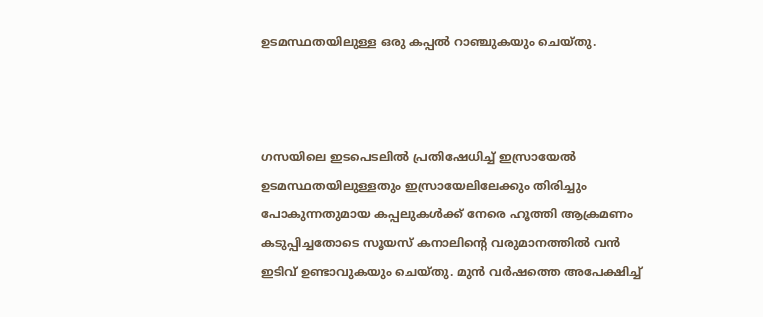ഉടമസ്ഥതയിലുള്ള ഒരു കപ്പല്‍ റാഞ്ചുകയും ചെയ്തു.



ഗസയിലെ ഇടപെടലില്‍ പ്രതിഷേധിച്ച് ഇസ്രായേല്‍ ഉടമസ്ഥതയിലുള്ളതും ഇസ്രായേലിലേക്കും തിരിച്ചും പോകുന്നതുമായ കപ്പലുകള്‍ക്ക് നേരെ ഹൂത്തി ആക്രമണം കടുപ്പിച്ചതോടെ സൂയസ് കനാലിന്റെ വരുമാനത്തില്‍ വന്‍ ഇടിവ് ഉണ്ടാവുകയും ചെയ്തു. മുന്‍ വര്‍ഷത്തെ അപേക്ഷിച്ച്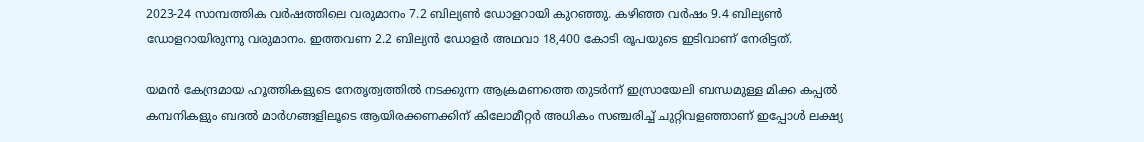2023-24 സാമ്പത്തിക വര്‍ഷത്തിലെ വരുമാനം 7.2 ബില്യണ്‍ ഡോളറായി കുറഞ്ഞു. കഴിഞ്ഞ വര്‍ഷം 9.4 ബില്യണ്‍ ഡോളറായിരുന്നു വരുമാനം. ഇത്തവണ 2.2 ബില്യന്‍ ഡോളര്‍ അഥവാ 18,400 കോടി രൂപയുടെ ഇടിവാണ് നേരിട്ടത്.

യമന്‍ കേന്ദ്രമായ ഹൂത്തികളുടെ നേതൃത്വത്തില്‍ നടക്കുന്ന ആക്രമണത്തെ തുടര്‍ന്ന് ഇസ്രായേലി ബന്ധമുള്ള മിക്ക കപ്പല്‍ കമ്പനികളും ബദല്‍ മാര്‍ഗങ്ങളിലൂടെ ആയിരക്കണക്കിന് കിലോമീറ്റര്‍ അധികം സഞ്ചരിച്ച് ചുറ്റിവളഞ്ഞാണ് ഇപ്പോള്‍ ലക്ഷ്യ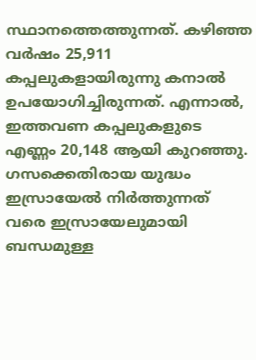സ്ഥാനത്തെത്തുന്നത്. കഴിഞ്ഞ വര്‍ഷം 25,911 കപ്പലുകളായിരുന്നു കനാല്‍ ഉപയോഗിച്ചിരുന്നത്. എന്നാല്‍, ഇത്തവണ കപ്പലുകളുടെ എണ്ണം 20,148 ആയി കുറഞ്ഞു. ഗസക്കെതിരായ യുദ്ധം ഇസ്രായേല്‍ നിര്‍ത്തുന്നത് വരെ ഇസ്രായേലുമായി ബന്ധമുള്ള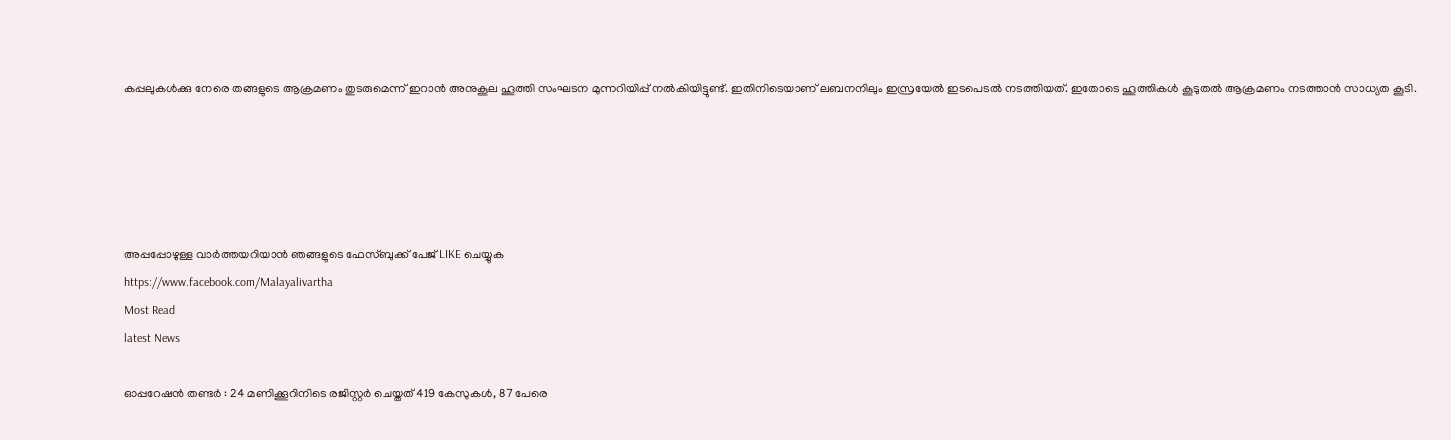കപ്പലുകള്‍ക്കു നേരെ തങ്ങളുടെ ആക്രമണം തുടരുമെന്ന് ഇറാന്‍ അനുകൂല ഹൂത്തി സംഘടന മുന്നറിയിപ്പ് നല്‍കിയിട്ടുണ്ട്. ഇതിനിടെയാണ് ലബനനിലും ഇസ്രയേല്‍ ഇടപെടല്‍ നടത്തിയത്. ഇതോടെ ഹൂത്തികള്‍ കൂടുതല്‍ ആക്രമണം നടത്താന്‍ സാധ്യത കൂടി.





അപ്പപ്പോഴുള്ള വാര്‍ത്തയറിയാന്‍ ഞങ്ങളുടെ ഫേസ്‌ബുക്ക്‌ പേജ് LIKE ചെയ്യുക
https://www.facebook.com/Malayalivartha
Most Read
latest News

ഓപ്പറേഷന്‍ തണ്ടർ : 24 മണിക്കൂറിനിടെ രജിസ്റ്റർ ചെയ്തത് 419 കേസുകൾ, 87 പേരെ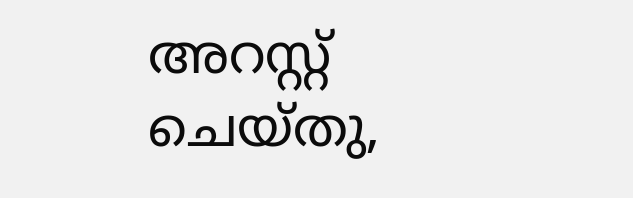അറസ്റ്റ് ചെയ്തു,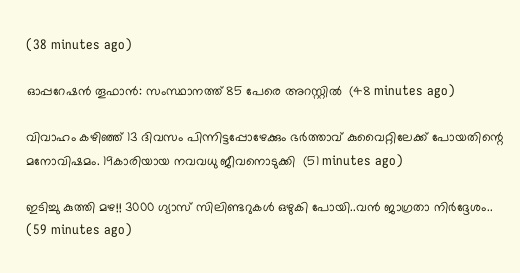(38 minutes ago)

ഓപ്പറേഷന്‍ തൂഫാന്‍: സംസ്ഥാനത്ത് 85 പേരെ അറസ്റ്റില്‍  (48 minutes ago)

വിവാഹം കഴിഞ്ഞ് 13 ദിവസം പിന്നിട്ടപ്പോഴേക്കും ഭർത്താവ് കുവൈറ്റിലേക്ക് പോയതിന്റെ മനോവിഷമം. 19കാരിയായ നവവധു ജീവനൊടുക്കി  (51 minutes ago)

ഇടിച്ചു കുത്തി മഴ!! 3000 ഗ്യാസ് സിലിണ്ടറുകൾ ഒഴുകി പോയി..വൻ ജാഗ്രതാ നിർദ്ദേശം..  (59 minutes ago)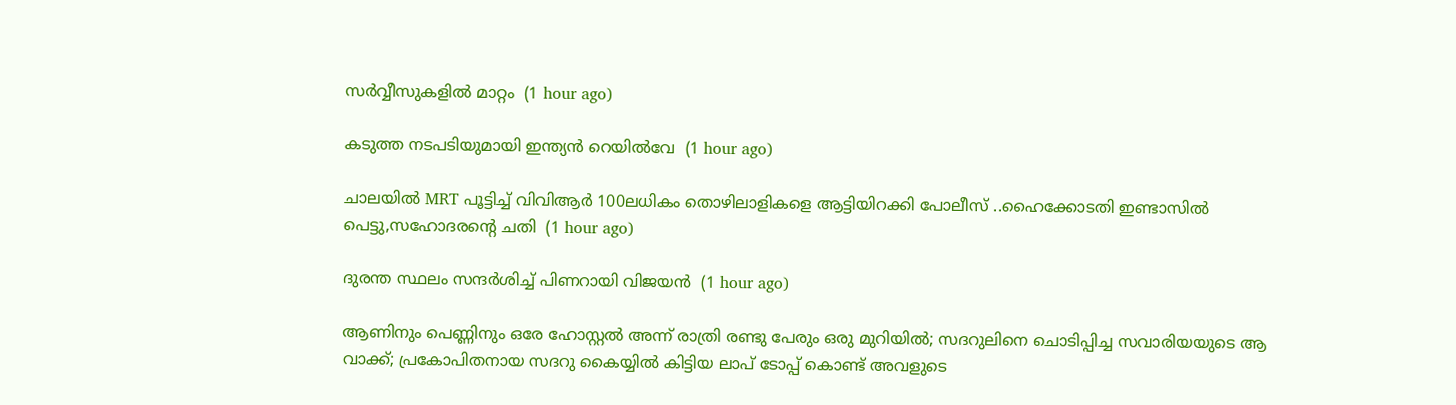സ‍‍ര്‍വ്വീസുകളിൽ മാറ്റം  (1 hour ago)

കടുത്ത നടപടിയുമായി ഇന്ത്യന്‍ റെയില്‍വേ  (1 hour ago)

ചാലയിൽ MRT പൂട്ടിച്ച് വിവിആർ 100ലധികം തൊഴിലാളികളെ ആട്ടിയിറക്കി പോലീസ് ..ഹൈക്കോടതി ഇണ്ടാസിൽ പെട്ടു,സഹോദരന്റെ ചതി  (1 hour ago)

ദുരന്ത സ്ഥലം സന്ദർശിച്ച് പിണറായി വിജയൻ  (1 hour ago)

ആണിനും പെണ്ണിനും ഒരേ ഹോസ്റ്റൽ അന്ന് രാത്രി രണ്ടു പേരും ഒരു മുറിയിൽ; സദറുലിനെ ചൊടിപ്പിച്ച സവാരിയയുടെ ആ വാക്ക്; പ്രകോപിതനായ സദറു കൈയ്യിൽ കിട്ടിയ ലാപ് ടോപ്പ് കൊണ്ട് അവളുടെ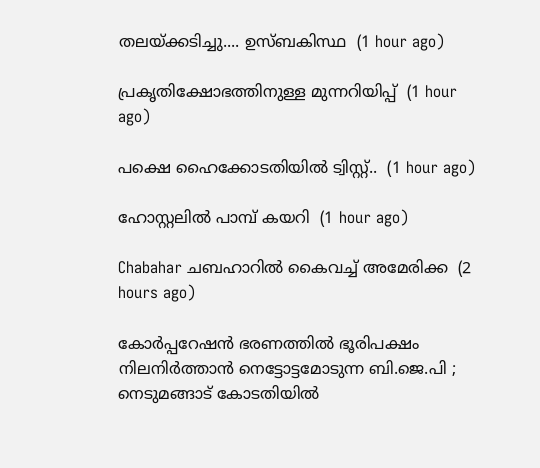തലയ്ക്കടിച്ചു.... ഉസ്ബകിസ്ഥ  (1 hour ago)

പ്രകൃതിക്ഷോഭത്തിനുള്ള മുന്നറിയിപ്പ്  (1 hour ago)

പക്ഷെ ഹൈക്കോടതിയിൽ ട്വിസ്റ്റ്..  (1 hour ago)

ഹോസ്റ്റലില്‍ പാമ്പ് കയറി  (1 hour ago)

Chabahar ചബഹാറിൽ കൈവച്ച് അമേരിക്ക  (2 hours ago)

കോര്‍പ്പറേഷന്‍ ഭരണത്തില്‍ ഭൂരിപക്ഷം നിലനിര്‍ത്താന്‍ നെട്ടോട്ടമോടുന്ന ബി.ജെ.പി ; നെടുമങ്ങാട് കോടതിയിൽ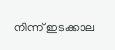നിന്ന് ഇടക്കാല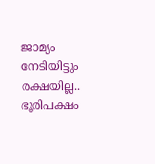ജാമ്യം നേടിയിട്ടും രക്ഷയില്ല.. ഭൂരിപക്ഷം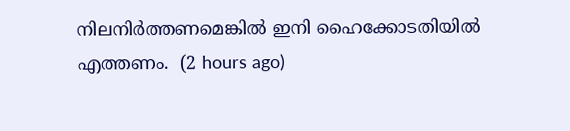നിലനിർത്തണമെങ്കിൽ ഇനി ഹൈക്കോടതിയിൽ എത്തണം.  (2 hours ago)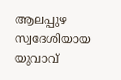ആലപ്പുഴ സ്വദേശിയായ യുവാവ്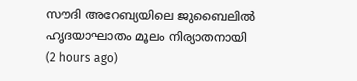സൗദി അറേബ്യയിലെ ജുബൈലിൽ ഹൃദയാഘാതം മൂലം നിര്യാതനായി  (2 hours ago)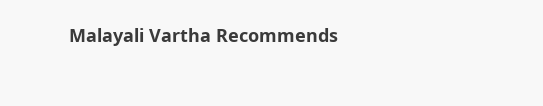Malayali Vartha Recommends